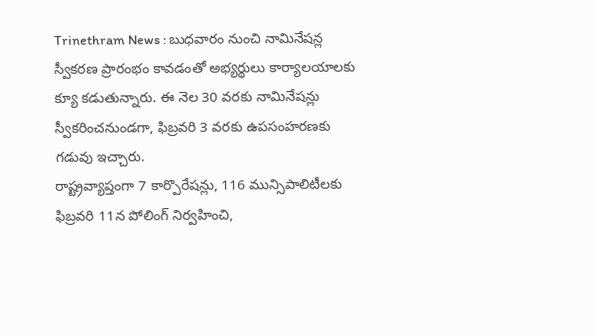Trinethram News : బుధవారం నుంచి నామినేషన్ల స్వీకరణ ప్రారంభం కావడంతో అభ్యర్థులు కార్యాలయాలకు క్యూ కడుతున్నారు. ఈ నెల 30 వరకు నామినేషన్లు స్వీకరించనుండగా, ఫిబ్రవరి 3 వరకు ఉపసంహరణకు గడువు ఇచ్చారు.
రాష్ట్రవ్యాప్తంగా 7 కార్పొరేషన్లు, 116 మున్సిపాలిటీలకు ఫిబ్రవరి 11న పోలింగ్ నిర్వహించి,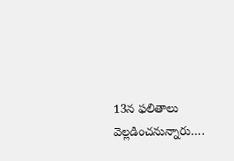13న ఫలితాలు వెల్లడించనున్నారు….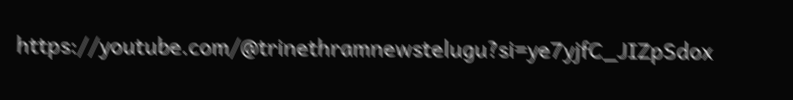https://youtube.com/@trinethramnewstelugu?si=ye7yjfC_JIZpSdox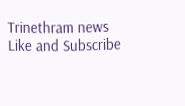Trinethram news
Like and Subscribe